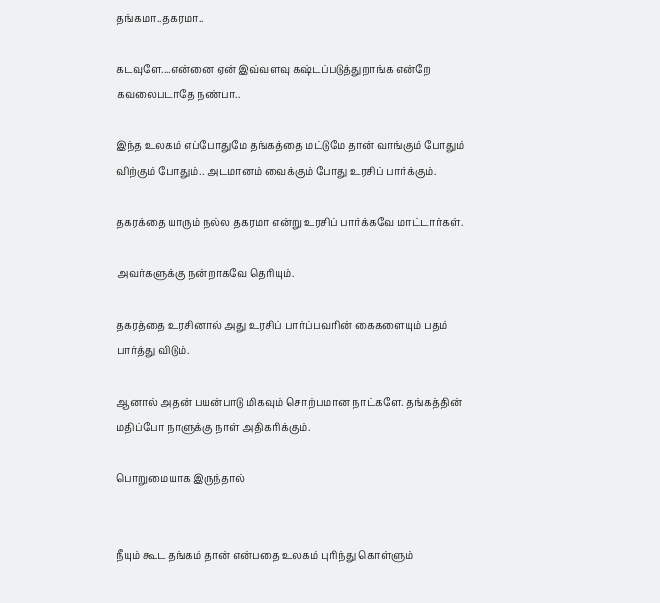தங்கமா..தகரமா..

கடவுளே....என்னை ஏன் இவ்வளவு கஷ்டப்படுத்துறாங்க என்றே கவலைபடாதே நண்பா..

இந்த உலகம் எப்போதுமே தங்கத்தை மட்டுமே தான் வாங்கும் போதும் விற்கும் போதும்.. அடமானம் வைக்கும் போது உரசிப் பார்க்கும்.

தகரக்தை யாரும் நல்ல தகரமா என்று உரசிப் பார்க்கவே மாட்டார்கள்.

அவர்களுக்கு நன்றாகவே தெரியும்.

தகரத்தை உரசினால் அது உரசிப் பார்ப்பவரின் கைகளையும் பதம் பார்த்து விடும்.

ஆனால் அதன் பயன்பாடு மிகவும் சொற்பமான நாட்களே. தங்கத்தின் மதிப்போ நாளுக்கு நாள் அதிகரிக்கும்.

பொறுமையாக இருந்தால்


நீயும் கூட தங்கம் தான் என்பதை உலகம் புரிந்து கொள்ளும்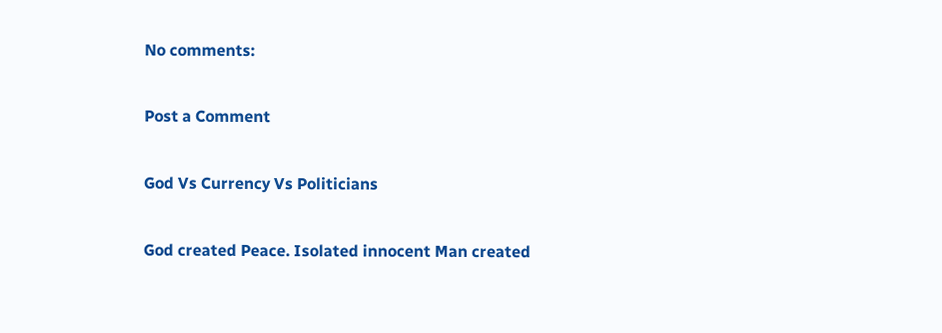No comments:

Post a Comment

God Vs Currency Vs Politicians

God created Peace. Isolated innocent Man created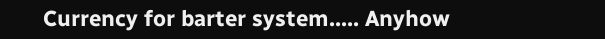Currency for barter system..... Anyhow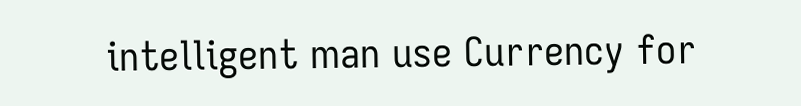intelligent man use Currency for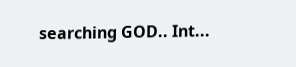searching GOD.. Int...